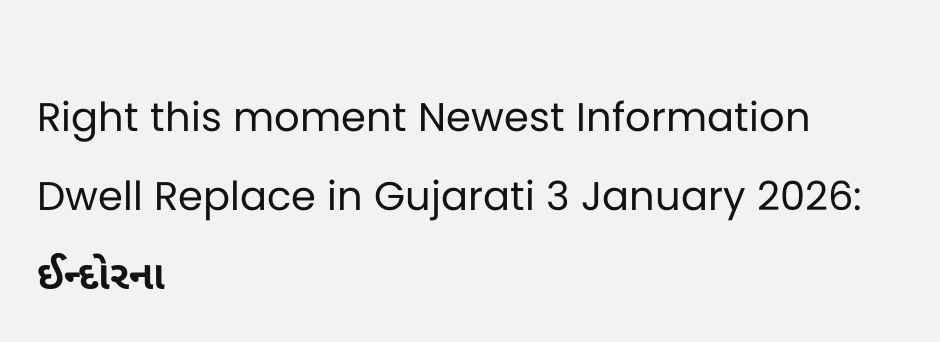Right this moment Newest Information Dwell Replace in Gujarati 3 January 2026: ઈન્દોરના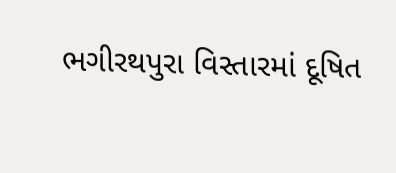ભગીરથપુરા વિસ્તારમાં દૂષિત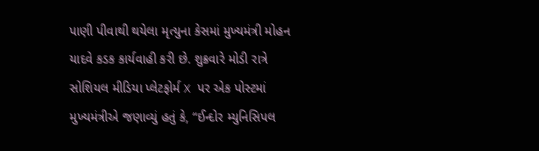પાણી પીવાથી થયેલા મૃત્યુના કેસમાં મુખ્યમંત્રી મોહન યાદવે કડક કાર્યવાહી કરી છે. શુક્રવારે મોડી રાત્રે સોશિયલ મીડિયા પ્લેટફોર્મ X પર એક પોસ્ટમાં મુખ્યમંત્રીએ જણાવ્યું હતું કે, “ઈન્દોર મ્યુનિસિપલ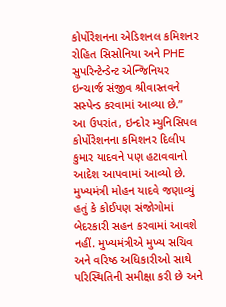કોર્પોરેશનના એડિશનલ કમિશનર રોહિત સિસોનિયા અને PHE સુપરિન્ટેન્ડેન્ટ એન્જિનિયર ઇન્ચાર્જ સંજીવ શ્રીવાસ્તવને સસ્પેન્ડ કરવામાં આવ્યા છે.”
આ ઉપરાંત, ઇન્દોર મ્યુનિસિપલ કોર્પોરેશનના કમિશનર દિલીપ કુમાર યાદવને પણ હટાવવાનો આદેશ આપવામાં આવ્યો છે. મુખ્યમંત્રી મોહન યાદવે જણાવ્યું હતું કે કોઈપણ સંજોગોમાં બેદરકારી સહન કરવામાં આવશે નહીં. મુખ્યમંત્રીએ મુખ્ય સચિવ અને વરિષ્ઠ અધિકારીઓ સાથે પરિસ્થિતિની સમીક્ષા કરી છે અને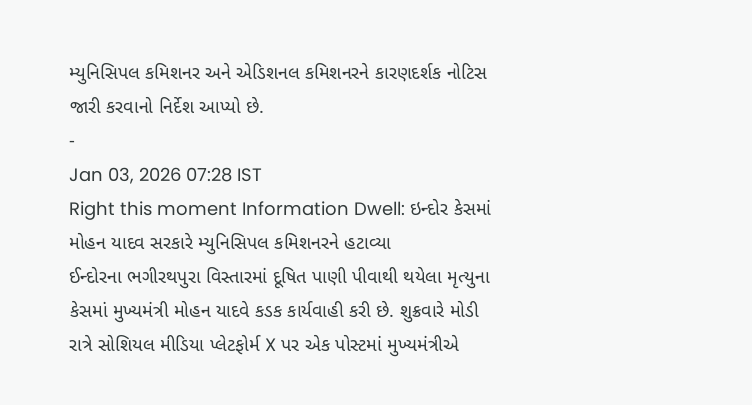મ્યુનિસિપલ કમિશનર અને એડિશનલ કમિશનરને કારણદર્શક નોટિસ જારી કરવાનો નિર્દેશ આપ્યો છે.
-
Jan 03, 2026 07:28 IST
Right this moment Information Dwell: ઇન્દોર કેસમાં મોહન યાદવ સરકારે મ્યુનિસિપલ કમિશનરને હટાવ્યા
ઈન્દોરના ભગીરથપુરા વિસ્તારમાં દૂષિત પાણી પીવાથી થયેલા મૃત્યુના કેસમાં મુખ્યમંત્રી મોહન યાદવે કડક કાર્યવાહી કરી છે. શુક્રવારે મોડી રાત્રે સોશિયલ મીડિયા પ્લેટફોર્મ X પર એક પોસ્ટમાં મુખ્યમંત્રીએ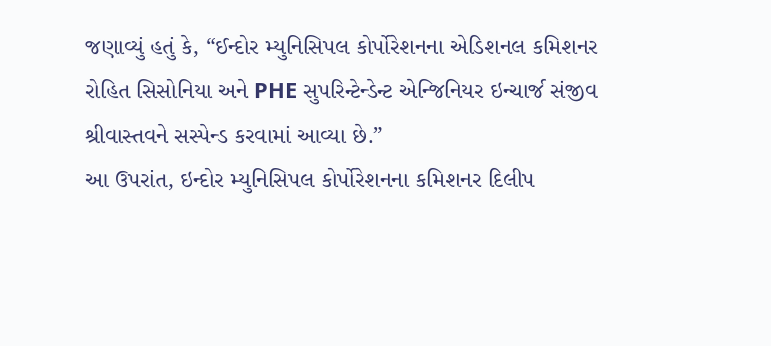જણાવ્યું હતું કે, “ઈન્દોર મ્યુનિસિપલ કોર્પોરેશનના એડિશનલ કમિશનર રોહિત સિસોનિયા અને PHE સુપરિન્ટેન્ડેન્ટ એન્જિનિયર ઇન્ચાર્જ સંજીવ શ્રીવાસ્તવને સસ્પેન્ડ કરવામાં આવ્યા છે.”
આ ઉપરાંત, ઇન્દોર મ્યુનિસિપલ કોર્પોરેશનના કમિશનર દિલીપ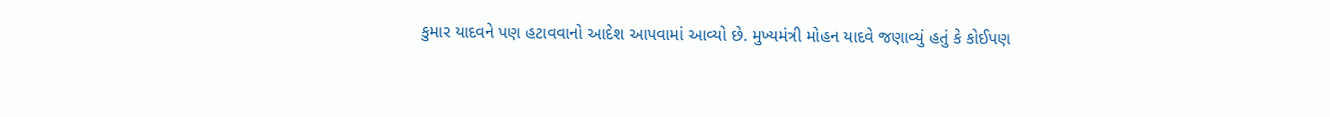કુમાર યાદવને પણ હટાવવાનો આદેશ આપવામાં આવ્યો છે. મુખ્યમંત્રી મોહન યાદવે જણાવ્યું હતું કે કોઈપણ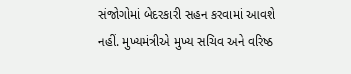સંજોગોમાં બેદરકારી સહન કરવામાં આવશે નહીં. મુખ્યમંત્રીએ મુખ્ય સચિવ અને વરિષ્ઠ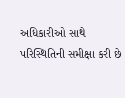અધિકારીઓ સાથે પરિસ્થિતિની સમીક્ષા કરી છે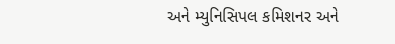અને મ્યુનિસિપલ કમિશનર અને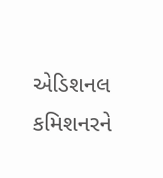એડિશનલ કમિશનરને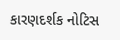કારણદર્શક નોટિસ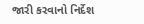જારી કરવાનો નિર્દેશ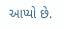આપ્યો છે.